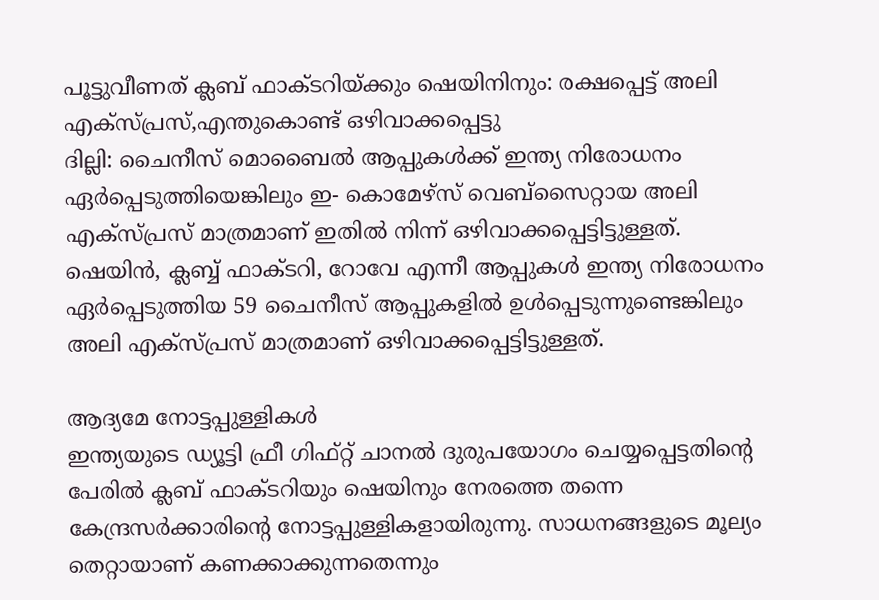പൂട്ടുവീണത് ക്ലബ് ഫാക്ടറിയ്ക്കും ഷെയിനിനും: രക്ഷപ്പെട്ട് അലി എക്സ്പ്രസ്,എന്തുകൊണ്ട് ഒഴിവാക്കപ്പെട്ടു
ദില്ലി: ചൈനീസ് മൊബൈൽ ആപ്പുകൾക്ക് ഇന്ത്യ നിരോധനം ഏർപ്പെടുത്തിയെങ്കിലും ഇ- കൊമേഴ്സ് വെബ്സൈറ്റായ അലി എക്സ്പ്രസ് മാത്രമാണ് ഇതിൽ നിന്ന് ഒഴിവാക്കപ്പെട്ടിട്ടുള്ളത്. ഷെയിൻ, ക്ലബ്ബ് ഫാക്ടറി, റോവേ എന്നീ ആപ്പുകൾ ഇന്ത്യ നിരോധനം ഏർപ്പെടുത്തിയ 59 ചൈനീസ് ആപ്പുകളിൽ ഉൾപ്പെടുന്നുണ്ടെങ്കിലും അലി എക്സ്പ്രസ് മാത്രമാണ് ഒഴിവാക്കപ്പെട്ടിട്ടുള്ളത്.

ആദ്യമേ നോട്ടപ്പുള്ളികൾ
ഇന്ത്യയുടെ ഡ്യൂട്ടി ഫ്രീ ഗിഫ്റ്റ് ചാനൽ ദുരുപയോഗം ചെയ്യപ്പെട്ടതിന്റെ പേരിൽ ക്ലബ് ഫാക്ടറിയും ഷെയിനും നേരത്തെ തന്നെ കേന്ദ്രസർക്കാരിന്റെ നോട്ടപ്പുള്ളികളായിരുന്നു. സാധനങ്ങളുടെ മൂല്യം തെറ്റായാണ് കണക്കാക്കുന്നതെന്നും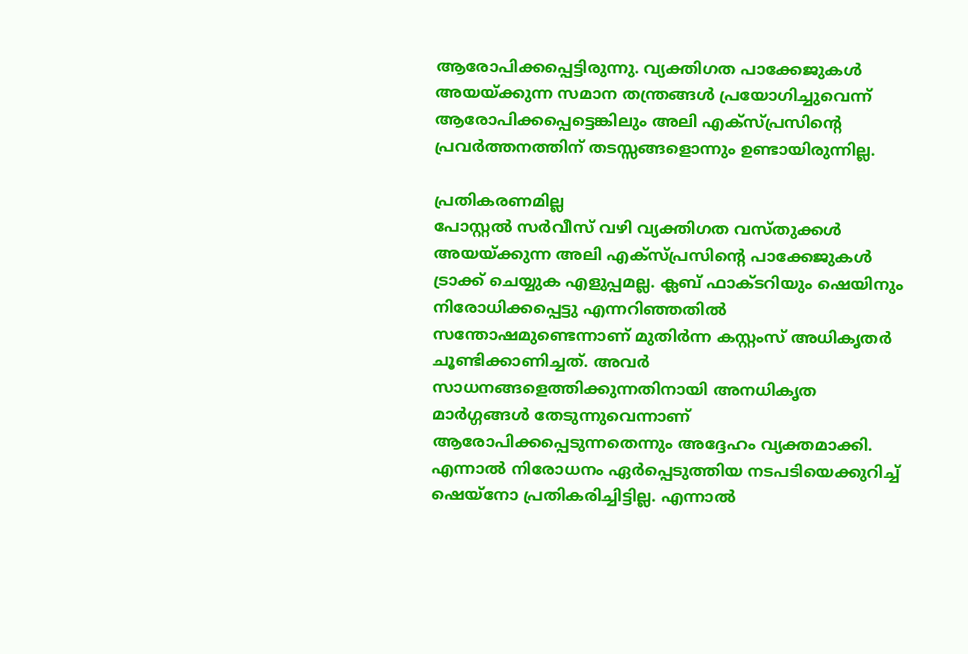ആരോപിക്കപ്പെട്ടിരുന്നു. വ്യക്തിഗത പാക്കേജുകൾ അയയ്ക്കുന്ന സമാന തന്ത്രങ്ങൾ പ്രയോഗിച്ചുവെന്ന് ആരോപിക്കപ്പെട്ടെങ്കിലും അലി എക്സ്പ്രസിന്റെ പ്രവർത്തനത്തിന് തടസ്സങ്ങളൊന്നും ഉണ്ടായിരുന്നില്ല.

പ്രതികരണമില്ല
പോസ്റ്റൽ സർവീസ് വഴി വ്യക്തിഗത വസ്തുക്കൾ അയയ്ക്കുന്ന അലി എക്സ്പ്രസിന്റെ പാക്കേജുകൾ ട്രാക്ക് ചെയ്യുക എളുപ്പമല്ല. ക്ലബ് ഫാക്ടറിയും ഷെയിനും നിരോധിക്കപ്പെട്ടു എന്നറിഞ്ഞതിൽ സന്തോഷമുണ്ടെന്നാണ് മുതിർന്ന കസ്റ്റംസ് അധികൃതർ ചൂണ്ടിക്കാണിച്ചത്. അവർ സാധനങ്ങളെത്തിക്കുന്നതിനായി അനധികൃത മാർഗ്ഗങ്ങൾ തേടുന്നുവെന്നാണ് ആരോപിക്കപ്പെടുന്നതെന്നും അദ്ദേഹം വ്യക്തമാക്കി. എന്നാൽ നിരോധനം ഏർപ്പെടുത്തിയ നടപടിയെക്കുറിച്ച് ഷെയ്നോ പ്രതികരിച്ചിട്ടില്ല. എന്നാൽ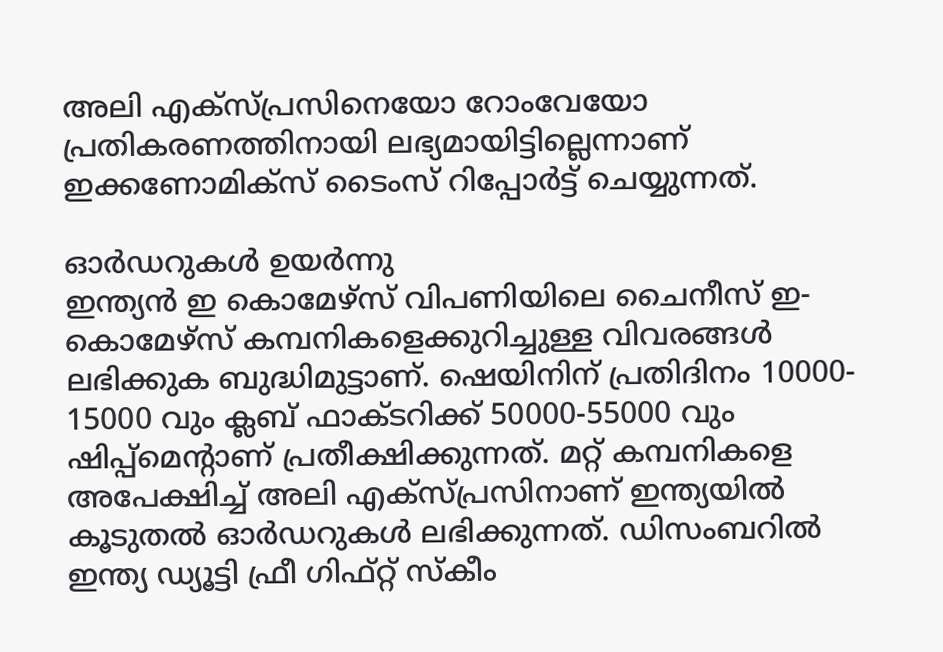അലി എക്സ്പ്രസിനെയോ റോംവേയോ പ്രതികരണത്തിനായി ലഭ്യമായിട്ടില്ലെന്നാണ് ഇക്കണോമിക്സ് ടൈംസ് റിപ്പോർട്ട് ചെയ്യുന്നത്.

ഓർഡറുകൾ ഉയർന്നു
ഇന്ത്യൻ ഇ കൊമേഴ്സ് വിപണിയിലെ ചൈനീസ് ഇ- കൊമേഴ്സ് കമ്പനികളെക്കുറിച്ചുള്ള വിവരങ്ങൾ ലഭിക്കുക ബുദ്ധിമുട്ടാണ്. ഷെയിനിന് പ്രതിദിനം 10000- 15000 വും ക്ലബ് ഫാക്ടറിക്ക് 50000-55000 വും ഷിപ്പ്മെന്റാണ് പ്രതീക്ഷിക്കുന്നത്. മറ്റ് കമ്പനികളെ അപേക്ഷിച്ച് അലി എക്സ്പ്രസിനാണ് ഇന്ത്യയിൽ കൂടുതൽ ഓർഡറുകൾ ലഭിക്കുന്നത്. ഡിസംബറിൽ ഇന്ത്യ ഡ്യൂട്ടി ഫ്രീ ഗിഫ്റ്റ് സ്കീം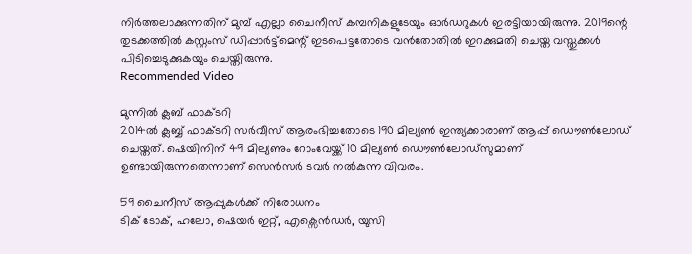നിർത്തലാക്കുന്നതിന് മുമ്പ് എല്ലാ ചൈനീസ് കമ്പനികളുടേയും ഓർഡറുകൾ ഇരട്ടിയായിരുന്നു. 2019ന്റെ തുടക്കത്തിൽ കസ്റ്റംസ് ഡിപ്പാർട്ട്മെന്റ് ഇടപെട്ടതോടെ വൻതോതിൽ ഇറക്കുമതി ചെയ്ത വസ്തുക്കൾ പിടിച്ചെടുക്കുകയും ചെയ്തിരുന്നു.
Recommended Video

മുന്നിൽ ക്ലബ് ഫാക്ടറി
2014ൽ ക്ലബ്ബ് ഫാക്ടറി സർവീസ് ആരംഭിച്ചതോടെ 190 മില്യൺ ഇന്ത്യക്കാരാണ് ആപ്പ് ഡൌൺലോഡ് ചെയ്തത്. ഷെയിനിന് 49 മില്യണും റോംവേയ്ക്ക് 10 മില്യൺ ഡൌൺലോഡ്സുമാണ് ഉണ്ടായിരുന്നതെന്നാണ് സെൻസർ ടവർ നൽകുന്ന വിവരം.

59 ചൈനീസ് ആപ്പുകൾക്ക് നിരോധനം
ടിക് ടോക്, ഹലോ, ഷെയർ ഇറ്റ്, എക്സെൻഡർ, യുസി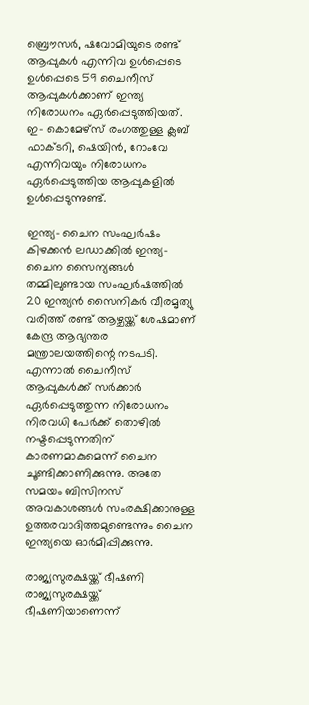ബ്രൌസർ, ഷവോമിയുടെ രണ്ട് ആപ്പുകൾ എന്നിവ ഉൾപ്പെടെ ഉൾപ്പെടെ 59 ചൈനീസ് ആപ്പുകൾക്കാണ് ഇന്ത്യ നിരോധനം ഏർപ്പെടുത്തിയത്. ഇ- കൊമേഴ്സ് രംഗത്തുള്ള ക്ലബ് ഫാക്ടറി, ഷെയിൻ, റോംവേ എന്നിവയും നിരോധനം ഏർപ്പെടുത്തിയ ആപ്പുകളിൽ ഉൾപ്പെടുന്നുണ്ട്.

ഇന്ത്യ- ചൈന സംഘർഷം
കിഴക്കൻ ലഡാക്കിൽ ഇന്ത്യ- ചൈന സൈന്യങ്ങൾ തമ്മിലുണ്ടായ സംഘർഷത്തിൽ 20 ഇന്ത്യൻ സൈനികർ വീരമൃത്യു വരിത്ത് രണ്ട് ആഴ്ചയ്ക്ക് ശേഷമാണ് കേന്ദ്ര ആഭ്യന്തര മന്ത്രാലയത്തിന്റെ നടപടി. എന്നാൽ ചൈനീസ് ആപ്പുകൾക്ക് സർക്കാർ ഏർപ്പെടുത്തുന്ന നിരോധനം നിരവധി പേർക്ക് തൊഴിൽ നഷ്ടപ്പെടുന്നതിന് കാരണമാകുമെന്ന് ചൈന ചൂണ്ടിക്കാണിക്കുന്നു. അതേ സമയം ബിസിനസ് അവകാശങ്ങൾ സംരക്ഷിക്കാനുള്ള ഉത്തരവാദിത്തമുണ്ടെന്നും ചൈന ഇന്ത്യയെ ഓർമിപ്പിക്കുന്നു.

രാജ്യസുരക്ഷയ്ക്ക് ഭീഷണി
രാജ്യസുരക്ഷയ്ക്ക് ഭീഷണിയാണെന്ന്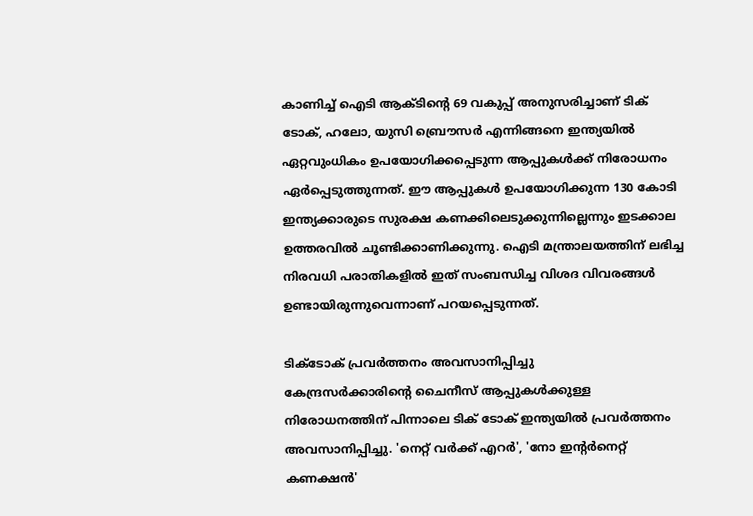കാണിച്ച് ഐടി ആക്ടിന്റെ 69 വകുപ്പ് അനുസരിച്ചാണ് ടിക് ടോക്, ഹലോ, യുസി ബ്രൌസർ എന്നിങ്ങനെ ഇന്ത്യയിൽ ഏറ്റവുംധികം ഉപയോഗിക്കപ്പെടുന്ന ആപ്പുകൾക്ക് നിരോധനം ഏർപ്പെടുത്തുന്നത്. ഈ ആപ്പുകൾ ഉപയോഗിക്കുന്ന 130 കോടി ഇന്ത്യക്കാരുടെ സുരക്ഷ കണക്കിലെടുക്കുന്നില്ലെന്നും ഇടക്കാല ഉത്തരവിൽ ചൂണ്ടിക്കാണിക്കുന്നു. ഐടി മന്ത്രാലയത്തിന് ലഭിച്ച നിരവധി പരാതികളിൽ ഇത് സംബന്ധിച്ച വിശദ വിവരങ്ങൾ ഉണ്ടായിരുന്നുവെന്നാണ് പറയപ്പെടുന്നത്.

ടിക്ടോക് പ്രവർത്തനം അവസാനിപ്പിച്ചു
കേന്ദ്രസർക്കാരിന്റെ ചൈനീസ് ആപ്പുകൾക്കുള്ള നിരോധനത്തിന് പിന്നാലെ ടിക് ടോക് ഇന്ത്യയിൽ പ്രവർത്തനം അവസാനിപ്പിച്ചു. 'നെറ്റ് വർക്ക് എറർ', 'നോ ഇന്റർനെറ്റ് കണക്ഷൻ'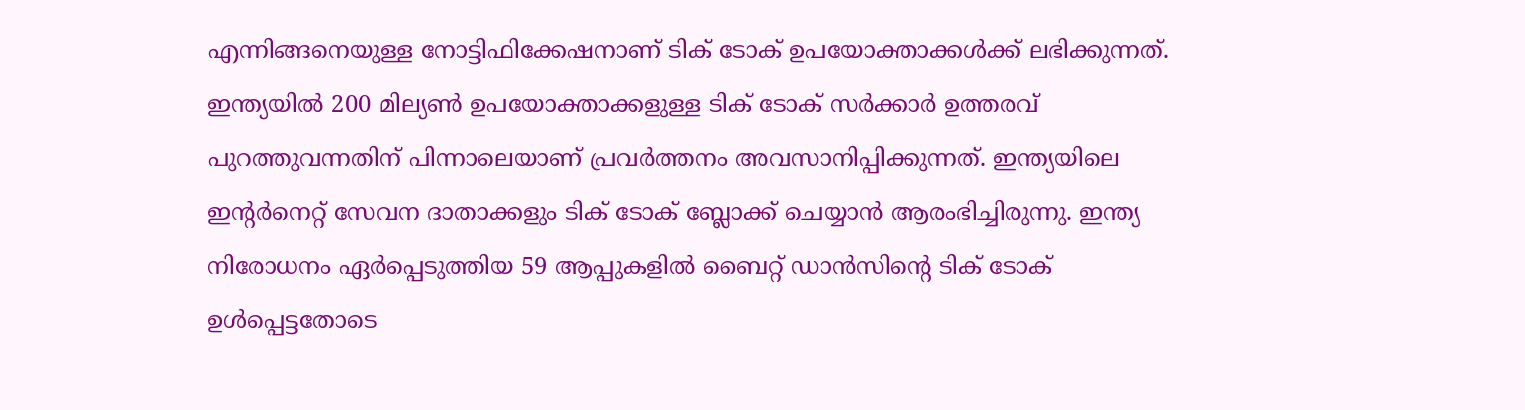എന്നിങ്ങനെയുള്ള നോട്ടിഫിക്കേഷനാണ് ടിക് ടോക് ഉപയോക്താക്കൾക്ക് ലഭിക്കുന്നത്. ഇന്ത്യയിൽ 200 മില്യൺ ഉപയോക്താക്കളുള്ള ടിക് ടോക് സർക്കാർ ഉത്തരവ് പുറത്തുവന്നതിന് പിന്നാലെയാണ് പ്രവർത്തനം അവസാനിപ്പിക്കുന്നത്. ഇന്ത്യയിലെ ഇന്റർനെറ്റ് സേവന ദാതാക്കളും ടിക് ടോക് ബ്ലോക്ക് ചെയ്യാൻ ആരംഭിച്ചിരുന്നു. ഇന്ത്യ നിരോധനം ഏർപ്പെടുത്തിയ 59 ആപ്പുകളിൽ ബൈറ്റ് ഡാൻസിന്റെ ടിക് ടോക് ഉൾപ്പെട്ടതോടെ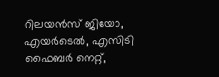റിലയൻസ് ജിയോ, എയർടെൽ, എസിടി ഫൈബർ നെറ്റ്,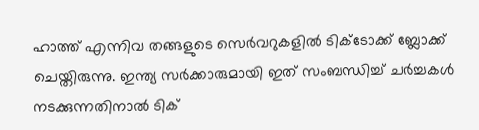ഹാത്ത് എന്നിവ തങ്ങളുടെ സെർവറുകളിൽ ടിക്ടോക്ക് ബ്ലോക്ക് ചെയ്തിരുന്നു. ഇന്ത്യ സർക്കാരുമായി ഇത് സംബന്ധിച്ച് ചർച്ചകൾ നടക്കുന്നതിനാൽ ടിക്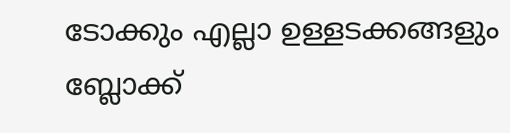ടോക്കും എല്ലാ ഉള്ളടക്കങ്ങളും ബ്ലോക്ക്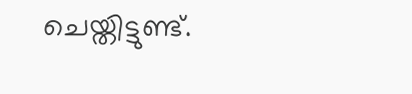ചെയ്തിട്ടുണ്ട്.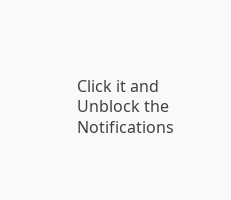Click it and Unblock the Notifications